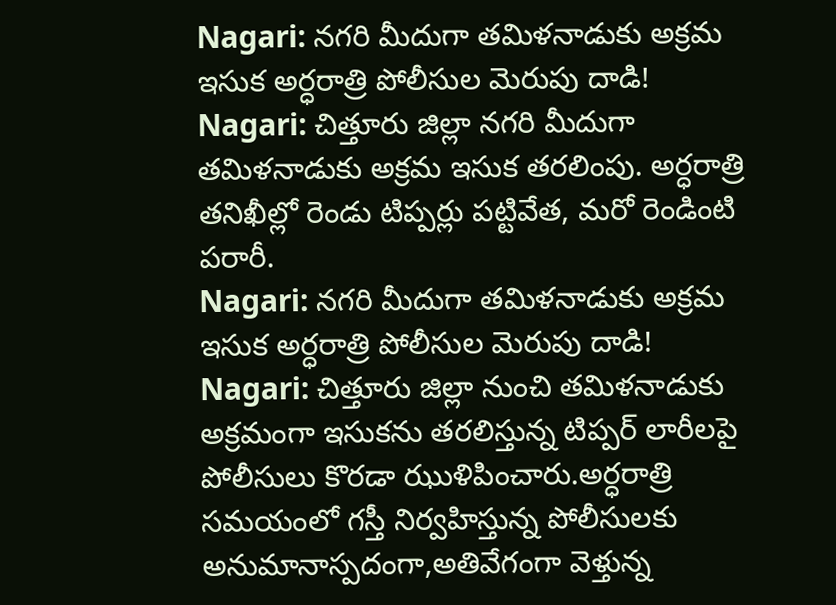Nagari: నగరి మీదుగా తమిళనాడుకు అక్రమ ఇసుక అర్ధరాత్రి పోలీసుల మెరుపు దాడి!
Nagari: చిత్తూరు జిల్లా నగరి మీదుగా తమిళనాడుకు అక్రమ ఇసుక తరలింపు. అర్ధరాత్రి తనిఖీల్లో రెండు టిప్పర్లు పట్టివేత, మరో రెండింటి పరారీ.
Nagari: నగరి మీదుగా తమిళనాడుకు అక్రమ ఇసుక అర్ధరాత్రి పోలీసుల మెరుపు దాడి!
Nagari: చిత్తూరు జిల్లా నుంచి తమిళనాడుకు అక్రమంగా ఇసుకను తరలిస్తున్న టిప్పర్ లారీలపై పోలీసులు కొరడా ఝుళిపించారు.అర్ధరాత్రి సమయంలో గస్తీ నిర్వహిస్తున్న పోలీసులకు అనుమానాస్పదంగా,అతివేగంగా వెళ్తున్న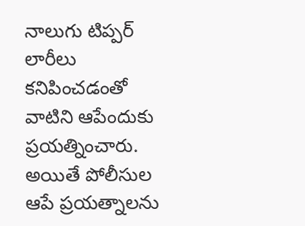నాలుగు టిప్పర్ లారీలు కనిపించడంతో వాటిని ఆపేందుకు ప్రయత్నించారు.
అయితే పోలీసుల ఆపే ప్రయత్నాలను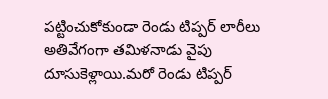పట్టించుకోకుండా రెండు టిప్పర్ లారీలు అతివేగంగా తమిళనాడు వైపు దూసుకెళ్లాయి.మరో రెండు టిప్పర్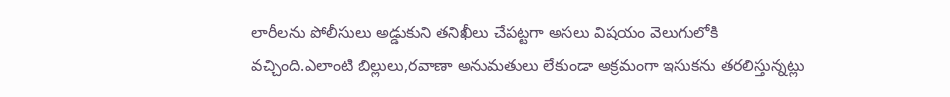లారీలను పోలీసులు అడ్డుకుని తనిఖీలు చేపట్టగా అసలు విషయం వెలుగులోకి వచ్చింది.ఎలాంటి బిల్లులు,రవాణా అనుమతులు లేకుండా అక్రమంగా ఇసుకను తరలిస్తున్నట్లు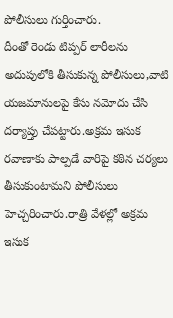పోలీసులు గుర్తించారు.
దీంతో రెండు టిప్పర్ లారీలను అదుపులోకి తీసుకున్న పోలీసులు,వాటి యజమానులపై కేసు నమోదు చేసి దర్యాప్తు చేపట్టారు.అక్రమ ఇసుక రవాణాకు పాల్పడే వారిపై కఠిన చర్యలు తీసుకుంటామని పోలీసులు హెచ్చరించారు.రాత్రి వేళల్లో అక్రమ ఇసుక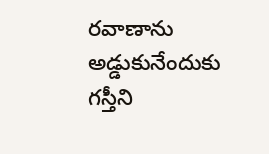రవాణాను అడ్డుకునేందుకు గస్తీని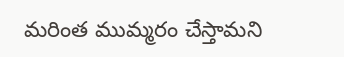మరింత ముమ్మరం చేస్తామని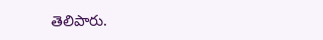తెలిపారు.